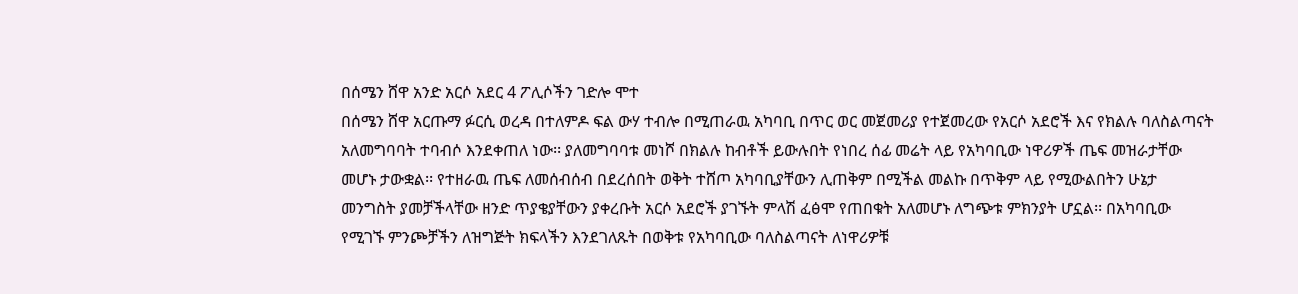በሰሜን ሸዋ አንድ አርሶ አደር 4 ፖሊሶችን ገድሎ ሞተ
በሰሜን ሸዋ አርጡማ ፉርሲ ወረዳ በተለምዶ ፍል ውሃ ተብሎ በሚጠራዉ አካባቢ በጥር ወር መጀመሪያ የተጀመረው የአርሶ አደሮች እና የክልሉ ባለስልጣናት አለመግባባት ተባብሶ እንደቀጠለ ነው፡፡ ያለመግባባቱ መነሾ በክልሉ ከብቶች ይውሉበት የነበረ ሰፊ መሬት ላይ የአካባቢው ነዋሪዎች ጤፍ መዝራታቸው መሆኑ ታውቋል፡፡ የተዘራዉ ጤፍ ለመሰብሰብ በደረሰበት ወቅት ተሸጦ አካባቢያቸውን ሊጠቅም በሚችል መልኩ በጥቅም ላይ የሚውልበትን ሁኔታ መንግስት ያመቻችላቸው ዘንድ ጥያቄያቸውን ያቀረቡት አርሶ አደሮች ያገኙት ምላሽ ፈፅሞ የጠበቁት አለመሆኑ ለግጭቱ ምክንያት ሆኗል፡፡ በአካባቢው የሚገኙ ምንጮቻችን ለዝግጅት ክፍላችን እንደገለጹት በወቅቱ የአካባቢው ባለስልጣናት ለነዋሪዎቹ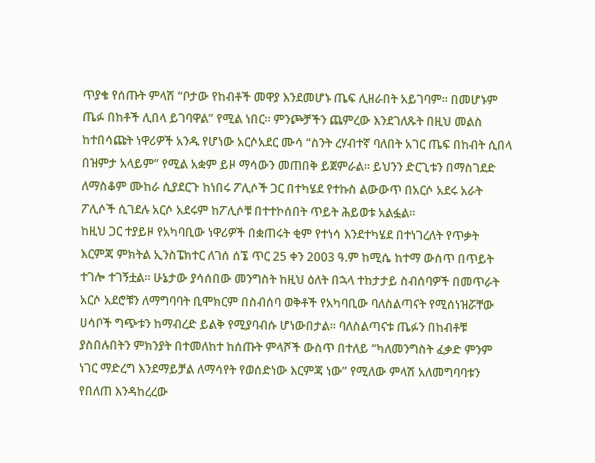ጥያቄ የሰጡት ምላሽ “ቦታው የከብቶች መዋያ እንደመሆኑ ጤፍ ሊዘራበት አይገባም፡፡ በመሆኑም ጤፉ በከቶች ሊበላ ይገባዋል” የሚል ነበር፡፡ ምንጮቻችን ጨምረው እንደገለጹት በዚህ መልስ ከተበሳጩት ነዋሪዎች አንዱ የሆነው አርሶአደር ሙሳ “ስንት ረሃብተኛ ባለበት አገር ጤፍ በከብት ሲበላ በዝምታ አላይም” የሚል አቋም ይዞ ማሳውን መጠበቅ ይጀምራል፡፡ ይህንን ድርጊቱን በማስገደድ ለማስቆም ሙከራ ሲያደርጉ ከነበሩ ፖሊሶች ጋር በተካሄደ የተኩስ ልውውጥ በአርሶ አደሩ አራት ፖሊሶች ሲገደሉ አርሶ አደሩም ከፖሊሶቹ በተተኮሰበት ጥይት ሕይወቱ አልፏል፡፡
ከዚህ ጋር ተያይዞ የአካባቢው ነዋሪዎች በቋጠሩት ቂም የተነሳ እንደተካሄደ በተነገረለት የጥቃት እርምጃ ምክትል ኢንስፔክተር ለገሰ ሰኜ ጥር 25 ቀን 2003 ዓ.ም ከሚሴ ከተማ ውስጥ በጥይት ተገሎ ተገኝቷል፡፡ ሁኔታው ያሳሰበው መንግስት ከዚህ ዕለት በኋላ ተከታታይ ስብሰባዎች በመጥራት አርሶ አደሮቹን ለማግባባት ቢሞክርም በስብሰባ ወቅቶች የአካባቢው ባለስልጣናት የሚሰነዝሯቸው ሀሳቦች ግጭቱን ከማብረድ ይልቅ የሚያባብሱ ሆነውበታል፡፡ ባለስልጣናቱ ጤፉን በከብቶቹ ያስበሉበትን ምክንያት በተመለከተ ከሰጡት ምላሾች ውስጥ በተለይ “ካለመንግስት ፈቃድ ምንም ነገር ማድረግ እንደማይቻል ለማሳየት የወሰድነው እርምጃ ነው” የሚለው ምላሽ አለመግባባቱን የበለጠ እንዳከረረው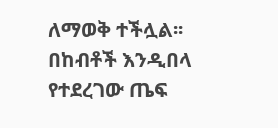ለማወቅ ተችሏል፡፡ በከብቶች እንዲበላ የተደረገው ጤፍ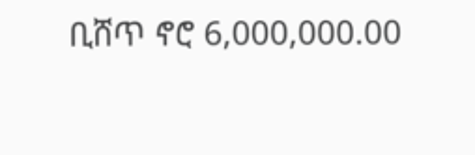ቢሸጥ ኖሮ 6,000,000.00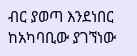ብር ያወጣ እንደነበር ከአካባቢው ያገኘነው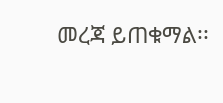መረጃ ይጠቁማል፡፡